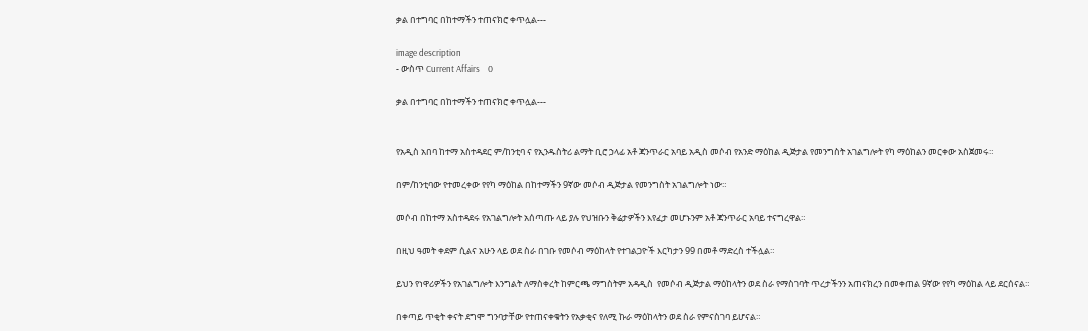ቃል በተግባር በከተማችን ተጠናክሮ ቀጥሏል---

image description
- ውስጥ Current Affairs    0

ቃል በተግባር በከተማችን ተጠናክሮ ቀጥሏል---


የአዲስ አበባ ከተማ አስተዳደር ም/ከንቲባ ና የኢንዱስትሪ ልማት ቢሮ ኃላፊ አቶ ጃንጥራር አባይ አዲስ መሶብ የአንድ ማዕከል ዲጅታል የመንግስት አገልግሎት የካ ማዕከልን መርቀው አስጀመሩ።

በም/ከንቲባው የተመረቀው የየካ ማዕከል በከተማችን 9ኛው መሶብ ዲጅታል የመንግስት አገልግሎት ነው።

መሶብ በከተማ አስተዳደሩ የአገልግሎት አሰጣጡ ላይ ያሉ የህዝቡን ቅሬታዎችን እየፈታ መሆኑንም አቶ ጃንጥራር አባይ ተናግረዋል።

በዚህ ዓመት ቀደም ሲልና አሁን ላይ ወደ ስራ በገቡ የመሶብ ማዕከላት የተገልጋዮች እርካታን 99 በመቶ ማድረስ ተችሏል።

ይህን የነዋሪዎችን የአገልግሎት እንግልት ለማስቀረት ከምርጫ ማግስትም አዳዲስ  የመሶብ ዲጅታል ማዕከላትን ወደ ስራ የማስገባት ጥረታችንን አጠናክረን በመቀጠል 9ኛው የየካ ማዕከል ላይ ደርሰናል።

በቀጣይ ጥቂት ቀናት ደግሞ ግንባታቸው የተጠናቀቁትን የአቃቂና የለሚ ኩራ ማዕከላትን ወደ ስራ የምናስገባ ይሆናል።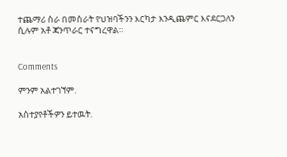ተጨማሪ ስራ በመስራት የህዝባችንን እርካታ እንዲጨምር እናደርጋለን ሲሉም አቶ ጃንጥራር ተናግረዋል።


Comments

ምንም አልተገኘም.

አስተያየቶችዎን ይተዉት.